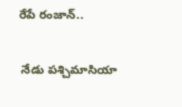రేపే రంజాన్‌..

 నేడు పశ్చిమాసియా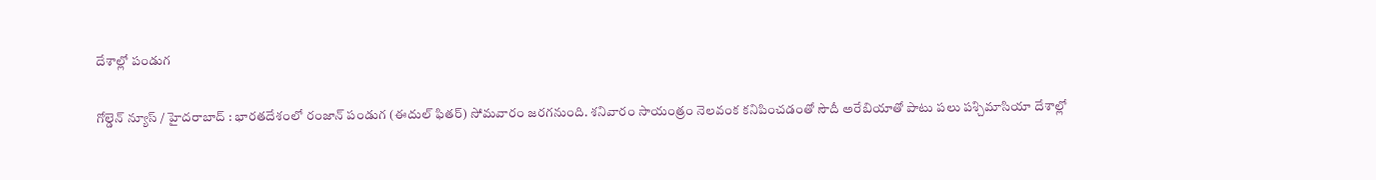దేశాల్లో పండుగ

గోల్డెన్ న్యూస్ / హైదరాబాద్‌ : భారతదేశంలో రంజాన్‌ పండుగ (ఈదుల్‌ ఫితర్‌) సోమవారం జరగనుంది. శనివారం సాయంత్రం నెలవంక కనిపించడంతో సౌదీ అరేబియాతో పాటు పలు పశ్చిమాసియా దేశాల్లో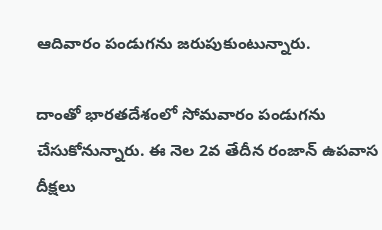ఆదివారం పండుగను జరుపుకుంటున్నారు.

దాంతో భారతదేశంలో సోమవారం పండుగను చేసుకోనున్నారు. ఈ నెల 2వ తేదీన రంజాన్‌ ఉపవాస దీక్షలు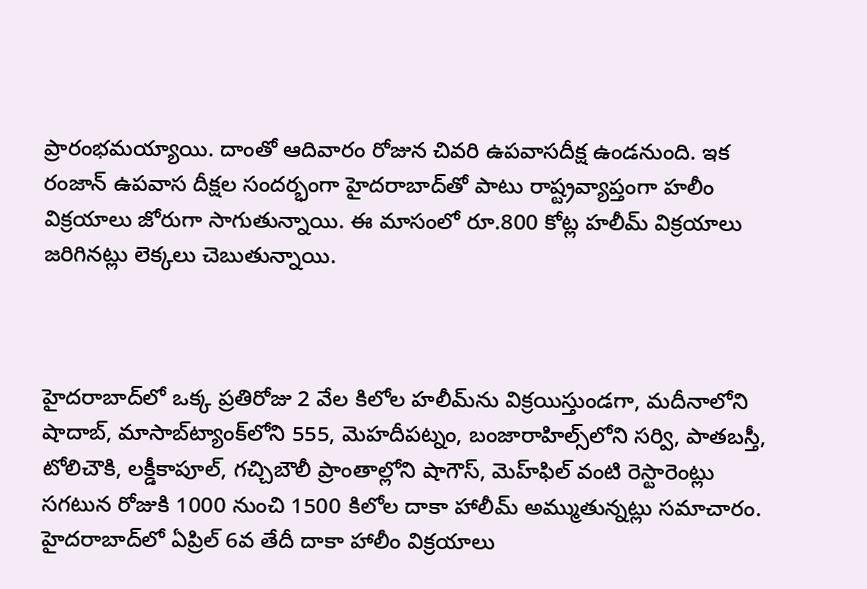ప్రారంభమయ్యాయి. దాంతో ఆదివారం రోజున చివరి ఉపవాసదీక్ష ఉండనుంది. ఇక రంజాన్‌ ఉపవాస దీక్షల సందర్భంగా హైదరాబాద్‌తో పాటు రాష్ట్రవ్యాప్తంగా హలీం విక్రయాలు జోరుగా సాగుతున్నాయి. ఈ మాసంలో రూ.800 కోట్ల హలీమ్‌ విక్రయాలు జరిగినట్లు లెక్కలు చెబుతున్నాయి.



హైదరాబాద్‌లో ఒక్క ప్రతిరోజు 2 వేల కిలోల హలీమ్‌ను విక్రయిస్తుండగా, మదీనాలోని షాదాబ్‌, మాసాబ్‌ట్యాంక్‌లోని 555, మెహదీపట్నం, బంజారాహిల్స్‌లోని సర్వి, పాతబస్తీ, టోలిచౌకి, లక్డీకాపూల్‌, గచ్చిబౌలీ ప్రాంతాల్లోని షాగౌస్‌, మెహ్‌ఫిల్‌ వంటి రెస్టారెంట్లు సగటున రోజుకి 1000 నుంచి 1500 కిలోల దాకా హాలీమ్‌ అమ్ముతున్నట్లు సమాచారం. హైదరాబాద్‌లో ఏప్రిల్‌ 6వ తేదీ దాకా హాలీం విక్రయాలు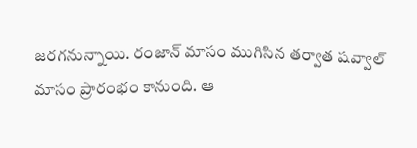జరగనున్నాయి. రంజాన్‌ మాసం ముగిసిన తర్వాత షవ్వాల్‌ మాసం ప్రారంభం కానుంది. ఆ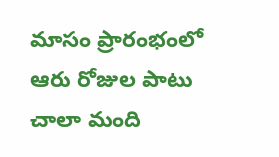మాసం ప్రారంభంలో ఆరు రోజుల పాటు చాలా మంది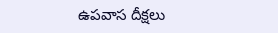ఉపవాస దీక్షలు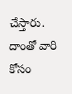చేస్తారు. దాంతో వారి కోసం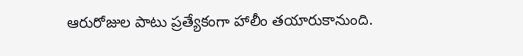ఆరురోజుల పాటు ప్రత్యేకంగా హాలీం తయారుకానుంది.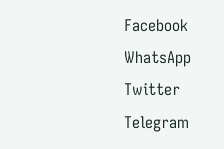Facebook
WhatsApp
Twitter
Telegram